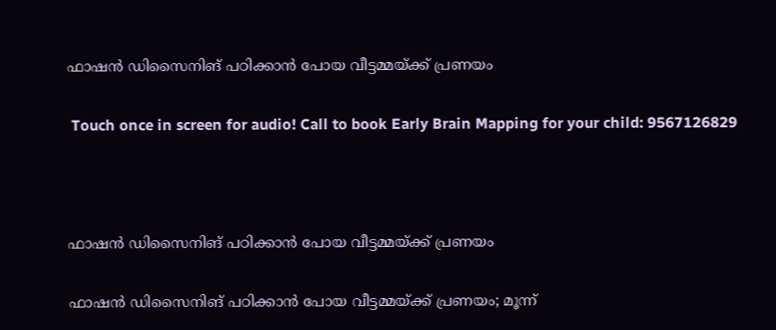ഫാഷൻ ഡിസൈനിങ് പഠിക്കാൻ പോയ വീട്ടമ്മയ്ക്ക് പ്രണയം

 Touch once in screen for audio! Call to book Early Brain Mapping for your child: 9567126829



ഫാഷൻ ഡിസൈനിങ് പഠിക്കാൻ പോയ വീട്ടമ്മയ്ക്ക് പ്രണയം

ഫാഷൻ ഡിസൈനിങ് പഠിക്കാൻ പോയ വീട്ടമ്മയ്ക്ക് പ്രണയം; മൂന്ന്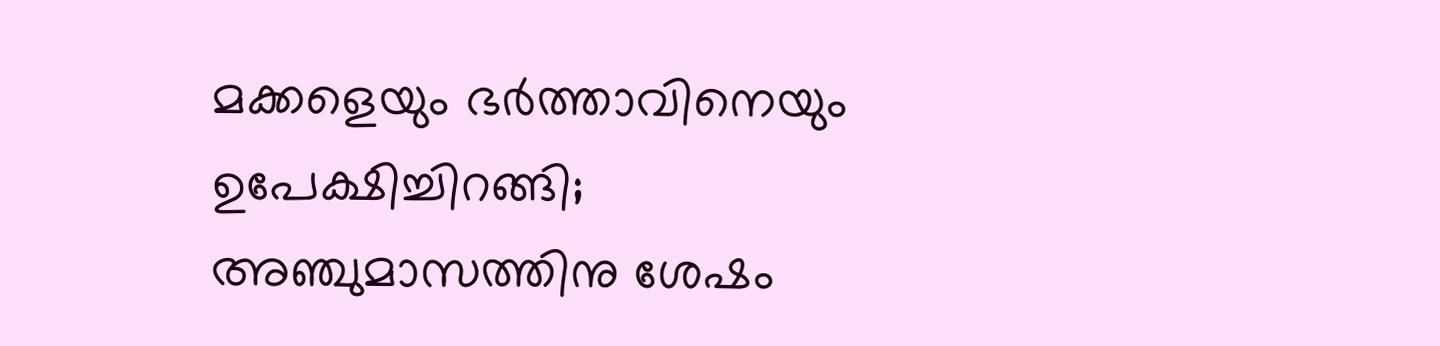മക്കളെയും ഭർത്താവിനെയും ഉപേക്ഷിച്ചിറങ്ങി; അഞ്ചുമാസത്തിനു ശേഷം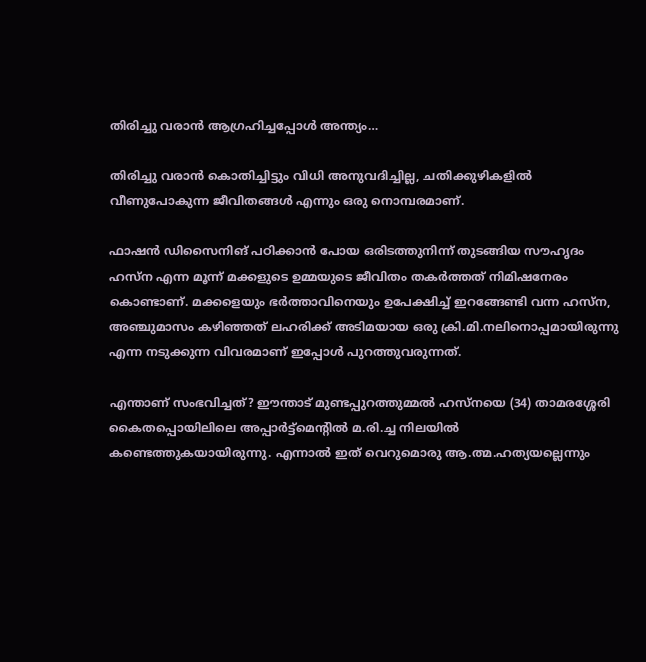തിരിച്ചു വരാൻ ആഗ്രഹിച്ചപ്പോൾ അന്ത്യം…

തിരിച്ചു വരാൻ കൊതിച്ചിട്ടും വിധി അനുവദിച്ചില്ല, ചതിക്കുഴികളിൽ വീണുപോകുന്ന ജീവിതങ്ങൾ എന്നും ഒരു നൊമ്പരമാണ്.

ഫാഷൻ ഡിസൈനിങ് പഠിക്കാൻ പോയ ഒരിടത്തുനിന്ന് തുടങ്ങിയ സൗഹൃദം ഹസ്‌ന എന്ന മൂന്ന് മക്കളുടെ ഉമ്മയുടെ ജീവിതം തകർത്തത് നിമിഷനേരം കൊണ്ടാണ്. മക്കളെയും ഭർത്താവിനെയും ഉപേക്ഷിച്ച് ഇറങ്ങേണ്ടി വന്ന ഹസ്‌ന, അഞ്ചുമാസം കഴിഞ്ഞത് ലഹരിക്ക് അടിമയായ ഒരു ക്രി.മി.നലിനൊപ്പമായിരുന്നു എന്ന നടുക്കുന്ന വിവരമാണ് ഇപ്പോൾ പുറത്തുവരുന്നത്.

എന്താണ് സംഭവിച്ചത്? ഈന്താട് മുണ്ടപ്പുറത്തുമ്മൽ ഹസ്‌നയെ (34) താമരശ്ശേരി കൈതപ്പൊയിലിലെ അപ്പാർട്ട്‌മെന്റിൽ മ.രി.ച്ച നിലയിൽ കണ്ടെത്തുകയായിരുന്നു. എന്നാൽ ഇത് വെറുമൊരു ആ.ത്മ.ഹത്യയല്ലെന്നും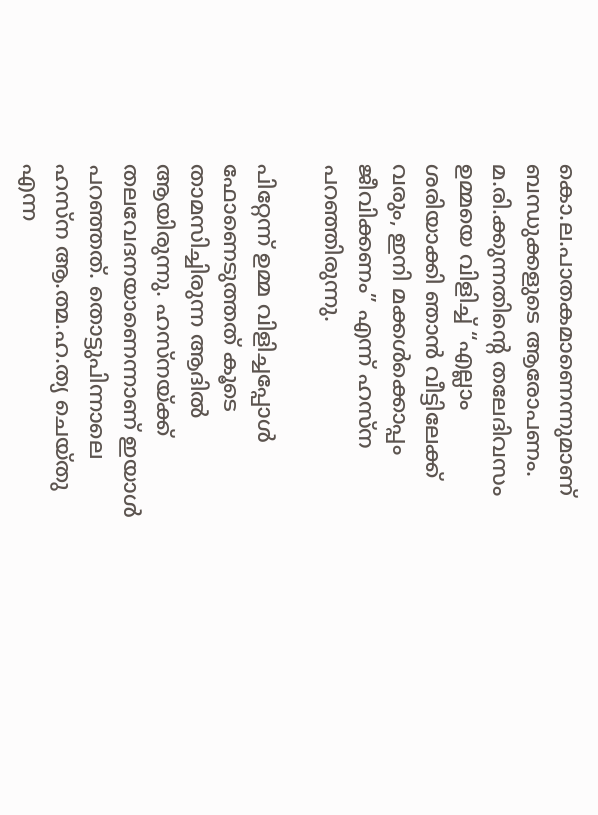കൊ.ല.പാതകമാണെന്നുമാണ് ബന്ധുക്കളുടെ ആരോപണം. മ.രി.ക്കുന്നതിന്റെ തലേദിവസം ഉമ്മയെ വിളിച്ച് “എല്ലാം ശരിയാക്കി ഞാൻ വീട്ടിലേക്ക് വരും, ഇനി മക്കൾക്കൊപ്പം ജീവിക്കണം” എന്ന് ഹസ്‌ന പറഞ്ഞിരുന്നു.

പിറ്റേന്ന് ഉമ്മ വിളിച്ചപ്പോൾ ഫോണെടുത്തത് കൂടെ താമസിച്ചിരുന്ന ആദിൽ ആയിരുന്നു. ഹസ്‌നയ്ക്ക് തലവേദനയാണെന്നാണ് ഇയാൾ പറഞ്ഞത്. തൊട്ടുപിന്നാലെ ഹസ്‌ന ആ.ത്മ.ഹ.ത്യ ചെയ്തു എന്ന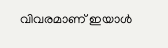വിവരമാണ് ഇയാൾ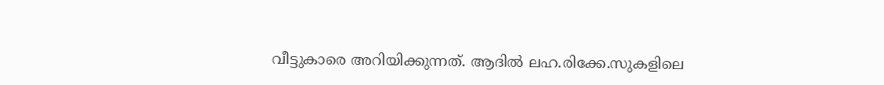വീട്ടുകാരെ അറിയിക്കുന്നത്. ആദിൽ ലഹ.രിക്കേ.സുകളിലെ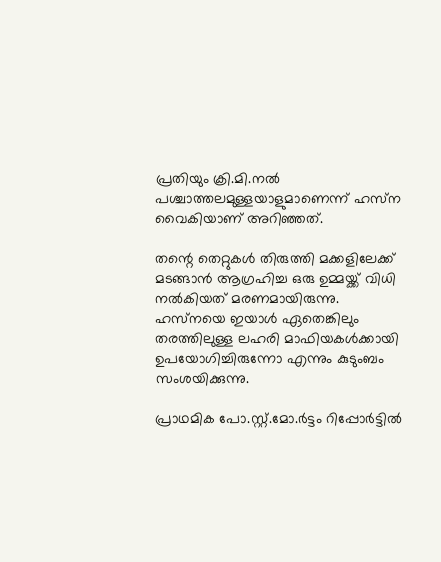പ്രതിയും ക്രി.മി.നൽ പശ്ചാത്തലമുള്ളയാളുമാണെന്ന് ഹസ്‌ന വൈകിയാണ് അറിഞ്ഞത്.

തന്റെ തെറ്റുകൾ തിരുത്തി മക്കളിലേക്ക് മടങ്ങാൻ ആഗ്രഹിച്ച ഒരു ഉമ്മയ്ക്ക് വിധി നൽകിയത് മരണമായിരുന്നു. ഹസ്‌നയെ ഇയാൾ ഏതെങ്കിലും തരത്തിലുള്ള ലഹരി മാഫിയകൾക്കായി ഉപയോഗിച്ചിരുന്നോ എന്നും കുടുംബം സംശയിക്കുന്നു.

പ്രാഥമിക പോ.സ്റ്റ്‌.മോ.ർട്ടം റിപ്പോർട്ടിൽ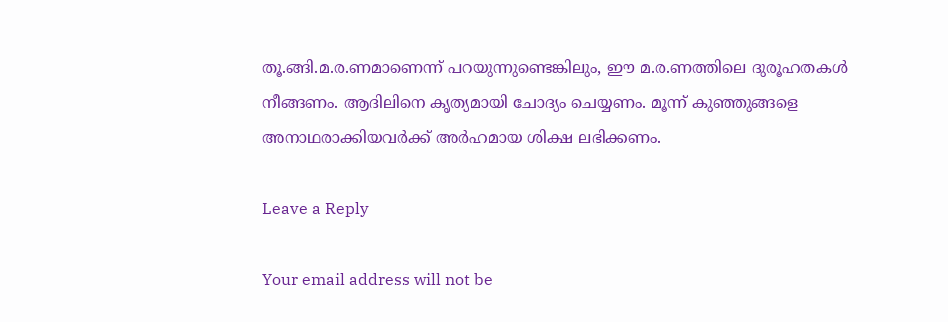തൂ.ങ്ങി.മ.ര.ണമാണെന്ന് പറയുന്നുണ്ടെങ്കിലും, ഈ മ.ര.ണത്തിലെ ദുരൂഹതകൾ നീങ്ങണം. ആദിലിനെ കൃത്യമായി ചോദ്യം ചെയ്യണം. മൂന്ന് കുഞ്ഞുങ്ങളെ അനാഥരാക്കിയവർക്ക് അർഹമായ ശിക്ഷ ലഭിക്കണം.

Leave a Reply

Your email address will not be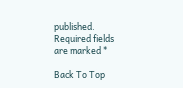published. Required fields are marked *

Back To Top